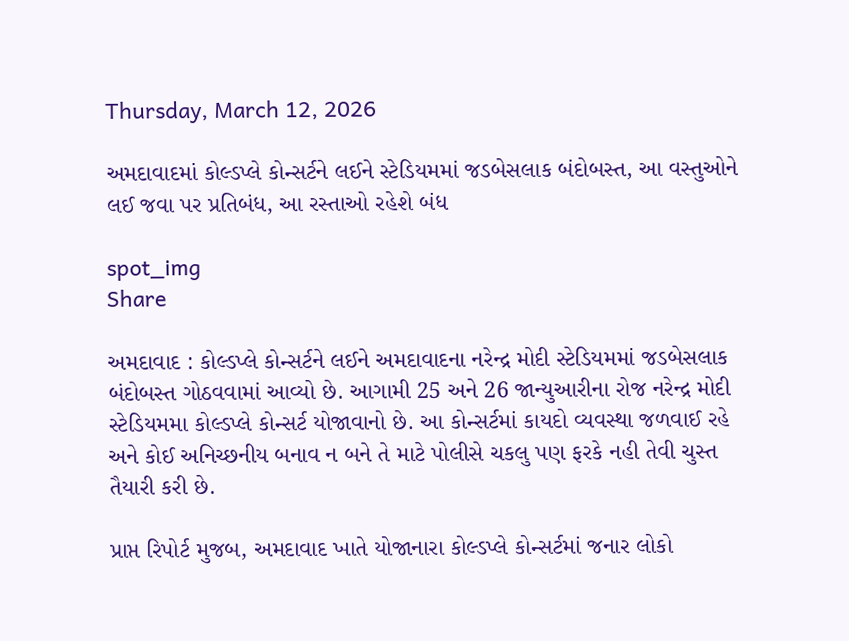Thursday, March 12, 2026

અમદાવાદમાં કોલ્ડપ્લે કોન્સર્ટને લઈને સ્ટેડિયમમાં જડબેસલાક બંદોબસ્ત, આ વસ્તુઓને લઈ જવા પર પ્રતિબંધ, આ રસ્તાઓ રહેશે બંધ

spot_img
Share

અમદાવાદ : કોલ્ડપ્લે કોન્સર્ટને લઈને અમદાવાદના નરેન્દ્ર મોદી સ્ટેડિયમમાં જડબેસલાક બંદોબસ્ત ગોઠવવામાં આવ્યો છે. આગામી 25 અને 26 જાન્યુઆરીના રોજ નરેન્દ્ર મોદી સ્ટેડિયમમા કોલ્ડપ્લે કોન્સર્ટ યોજાવાનો છે. આ કોન્સર્ટમાં કાયદો વ્યવસ્થા જળવાઈ રહે અને કોઈ અનિચ્છનીય બનાવ ન બને તે માટે પોલીસે ચકલુ પણ ફરકે નહી તેવી ચુસ્ત તૈયારી કરી છે.

પ્રાપ્ત રિપોર્ટ મુજબ, અમદાવાદ ખાતે યોજાનારા કોલ્ડપ્લે કોન્સર્ટમાં જનાર લોકો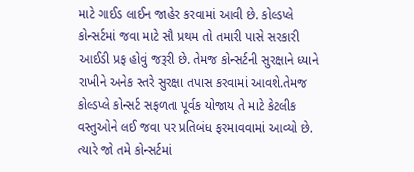માટે ગાઈડ લાઈન જાહેર કરવામાં આવી છે. કોલ્ડપ્લે કોન્સર્ટમાં જવા માટે સૌ પ્રથમ તો તમારી પાસે સરકારી આઈડી પ્રફ હોવું જરૂરી છે. તેમજ કોન્સર્ટની સુરક્ષાને ધ્યાને રાખીને અનેક સ્તરે સુરક્ષા તપાસ કરવામાં આવશે.તેમજ કોલ્ડપ્લે કોન્સર્ટ સફળતા પૂર્વક યોજાય તે માટે કેટલીક વસ્તુઓને લઈ જવા પર પ્રતિબંધ ફરમાવવામાં આવ્યો છે. ત્યારે જો તમે કોન્સર્ટમાં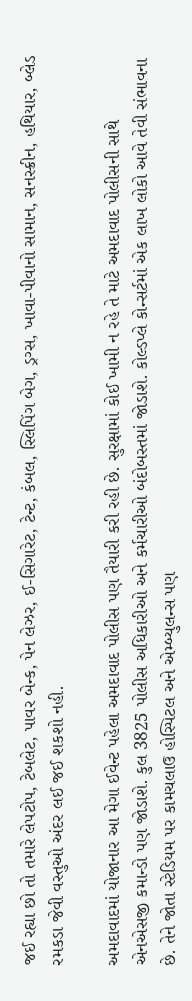જઈ રહ્યા છો તો તમારે લેપટોપ, ટેબલેટ, પાવર બેન્ક, પેન લેઝર, ઈ-સિગારેટ, ટેન્ટ, કંબલ, સ્લિપિંગ બેગ, ડ્રગ્સ, ખાવા-પીવાનો સામાન, સનસ્ક્રીન, હથિયાર, બ્લેડ રમકડા જેવી વસ્તુઓ અંદર લઈ જઈ શકશો નહી.

અમદાવાદમાં યોજાનાર આ મેગા ઈવેન્ટ પહેલા અમદાવાદ પોલીસ પણ તૈયારી કરી રહી છે. સુરક્ષામાં કોઈ ખામી ન રહે તે માટે અમદાવાદ પોલીસની સાથે એનએસજી કમાન્ડો પણ જોડાશે. કુલ 3825 પોલીસ અધિકારીઓ અને કર્મચારીઓ બંદોબસ્તમાં જોડાશે. કોલ્ડપ્લે કોન્સર્ટમાં એક લાખ લોકો આવે તેવી સંભાવના છે. તેને જોતા સ્ટેડિયમ પર કામચલાઉ હોસ્પિટલ અને એમ્બ્યુલન્સ પણ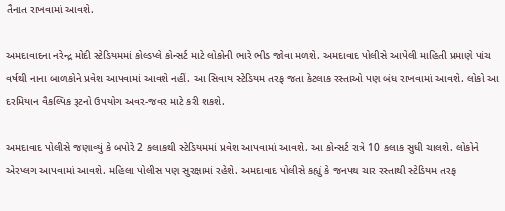તૈનાત રાખવામાં આવશે.

અમદાવાદના નરેન્દ્ર મોદી સ્ટેડિયમમાં કોલ્ડપ્લે કોન્સર્ટ માટે લોકોની ભારે ભીડ જોવા મળશે. અમદાવાદ પોલીસે આપેલી માહિતી પ્રમાણે પાંચ વર્ષથી નાના બાળકોને પ્રવેશ આપવામાં આવશે નહીં. આ સિવાય સ્ટેડિયમ તરફ જતા કેટલાક રસ્તાઓ પણ બંધ રાખવામાં આવશે. લોકો આ દરમિયાન વૈકલ્પિક રૂટનો ઉપયોગ અવર-જવર માટે કરી શકશે.

અમદાવાદ પોલીસે જણાવ્યું કે બપોરે 2 કલાકથી સ્ટેડિયમમાં પ્રવેશ આપવામાં આવશે. આ કોન્સર્ટ રાત્રે 10 કલાક સુધી ચાલશે. લોકોને એરપ્લગ આપવામાં આવશે. મહિલા પોલીસ પણ સુરક્ષામાં રહેશે. અમદાવાદ પોલીસે કહ્યું કે જનપથ ચાર રસ્તાથી સ્ટેડિયમ તરફ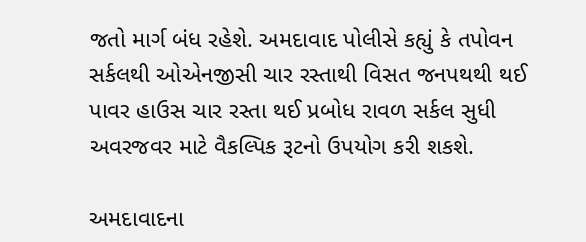જતો માર્ગ બંધ રહેશે. અમદાવાદ પોલીસે કહ્યું કે તપોવન સર્કલથી ઓએનજીસી ચાર રસ્તાથી વિસત જનપથથી થઈ પાવર હાઉસ ચાર રસ્તા થઈ પ્રબોધ રાવળ સર્કલ સુધી અવરજવર માટે વૈકલ્પિક રૂટનો ઉપયોગ કરી શકશે.

અમદાવાદના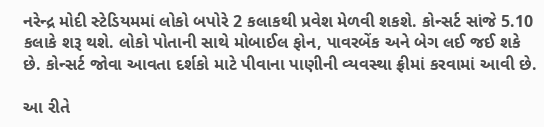નરેન્દ્ર મોદી સ્ટેડિયમમાં લોકો બપોરે 2 કલાકથી પ્રવેશ મેળવી શકશે. કોન્સર્ટ સાંજે 5.10 કલાકે શરૂ થશે. લોકો પોતાની સાથે મોબાઈલ ફોન, પાવરબેંક અને બેગ લઈ જઈ શકે છે. કોન્સર્ટ જોવા આવતા દર્શકો માટે પીવાના પાણીની વ્યવસ્થા ફ્રીમાં કરવામાં આવી છે.

આ રીતે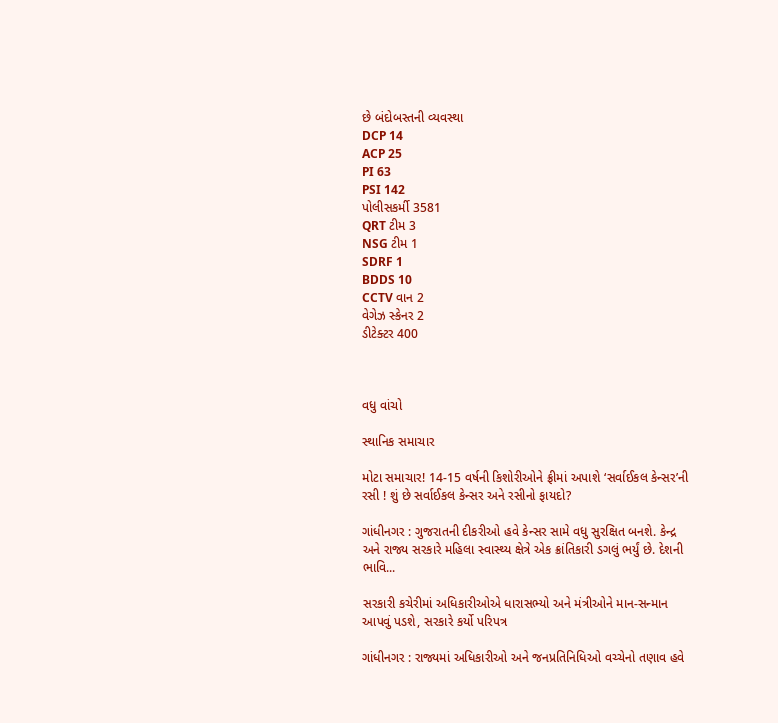છે બંદોબસ્તની વ્યવસ્થા
DCP 14
ACP 25
PI 63
PSI 142
પોલીસકર્મી 3581
QRT ટીમ 3
NSG ટીમ 1
SDRF 1
BDDS 10
CCTV વાન 2
વેગેઝ સ્કેનર 2
ડીટેક્ટર 400



વધુ વાંચો

સ્થાનિક સમાચાર

મોટા સમાચાર! 14-15 વર્ષની કિશોરીઓને ફ્રીમાં અપાશે ‘સર્વાઈકલ કેન્સર’ની રસી ! શું છે સર્વાઈકલ કેન્સર અને રસીનો ફાયદો?

ગાંધીનગર : ગુજરાતની દીકરીઓ હવે કેન્સર સામે વધુ સુરક્ષિત બનશે. કેન્દ્ર અને રાજ્ય સરકારે મહિલા સ્વાસ્થ્ય ક્ષેત્રે એક ક્રાંતિકારી ડગલું ભર્યું છે. દેશની ભાવિ...

સરકારી કચેરીમાં અધિકારીઓએ ધારાસભ્યો અને મંત્રીઓને માન-સન્માન આપવું પડશે, સરકારે કર્યો પરિપત્ર

ગાંધીનગર : રાજ્યમાં અધિકારીઓ અને જનપ્રતિનિધિઓ વચ્ચેનો તણાવ હવે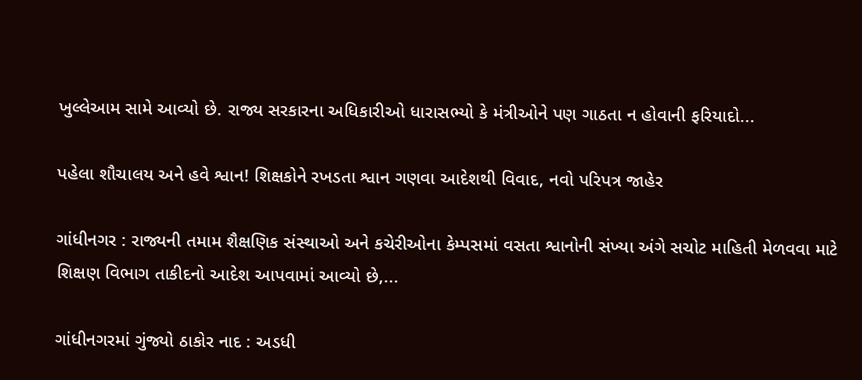ખુલ્લેઆમ સામે આવ્યો છે. રાજ્ય સરકારના અધિકારીઓ ધારાસભ્યો કે મંત્રીઓને પણ ગાઠતા ન હોવાની ફરિયાદો...

પહેલા શૌચાલય અને હવે શ્વાન! શિક્ષકોને રખડતા શ્વાન ગણવા આદેશથી વિવાદ, નવો પરિપત્ર જાહેર

ગાંધીનગર : રાજ્યની તમામ શૈક્ષણિક સંસ્થાઓ અને કચેરીઓના કેમ્પસમાં વસતા શ્વાનોની સંખ્યા અંગે સચોટ માહિતી મેળવવા માટે શિક્ષણ વિભાગ તાકીદનો આદેશ આપવામાં આવ્યો છે,...

ગાંધીનગરમાં ગુંજ્યો ઠાકોર નાદ : અડધી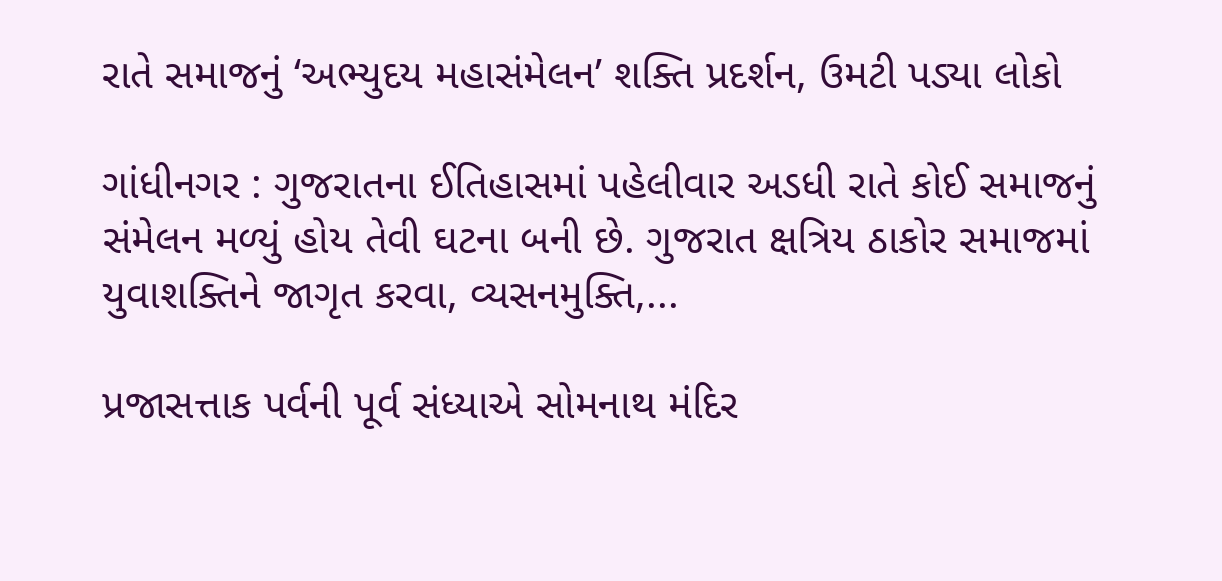રાતે સમાજનું ‘અભ્યુદય મહાસંમેલન’ શક્તિ પ્રદર્શન, ઉમટી પડ્યા લોકો

ગાંધીનગર : ગુજરાતના ઈતિહાસમાં પહેલીવાર અડધી રાતે કોઈ સમાજનું સંમેલન મળ્યું હોય તેવી ઘટના બની છે. ગુજરાત ક્ષત્રિય ઠાકોર સમાજમાં યુવાશક્તિને જાગૃત કરવા, વ્યસનમુક્તિ,...

પ્રજાસત્તાક પર્વની પૂર્વ સંધ્યાએ સોમનાથ મંદિર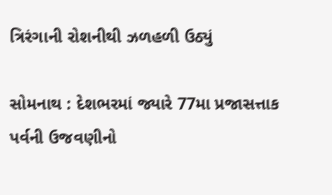ત્રિરંગાની રોશનીથી ઝળહળી ઉઠ્યું

સોમનાથ : દેશભરમાં જ્યારે 77મા પ્રજાસત્તાક પર્વની ઉજવણીનો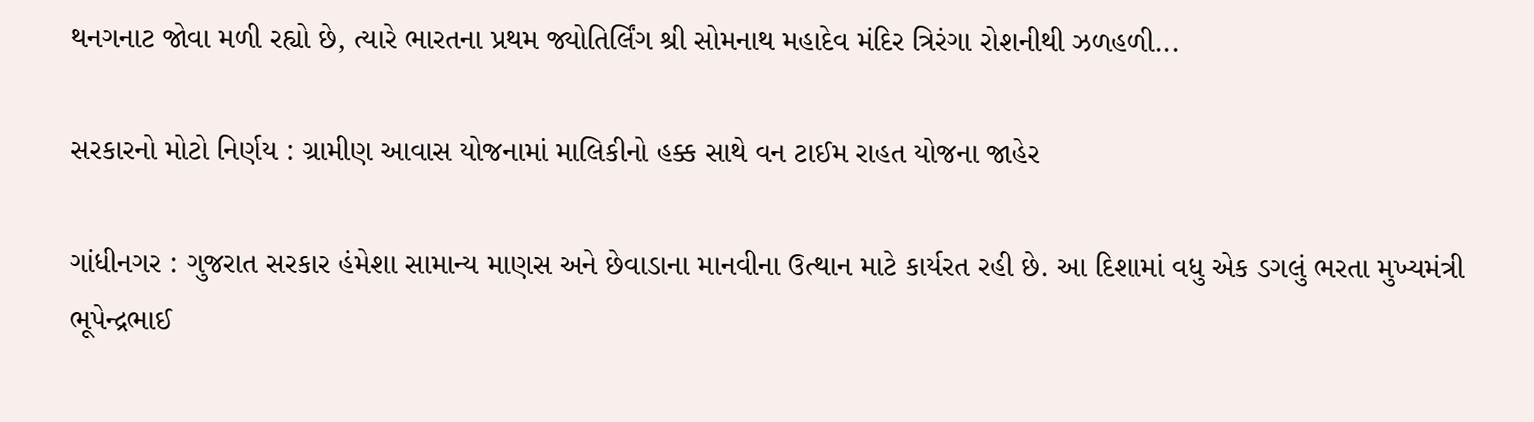થનગનાટ જોવા મળી રહ્યો છે, ત્યારે ભારતના પ્રથમ જ્યોતિર્લિંગ શ્રી સોમનાથ મહાદેવ મંદિર ત્રિરંગા રોશનીથી ઝળહળી...

સરકારનો મોટો નિર્ણય : ગ્રામીણ આવાસ યોજનામાં માલિકીનો હક્ક સાથે વન ટાઈમ રાહત યોજના જાહેર

ગાંધીનગર : ગુજરાત સરકાર હંમેશા સામાન્ય માણસ અને છેવાડાના માનવીના ઉત્થાન માટે કાર્યરત રહી છે. આ દિશામાં વધુ એક ડગલું ભરતા મુખ્યમંત્રી ભૂપેન્દ્રભાઈ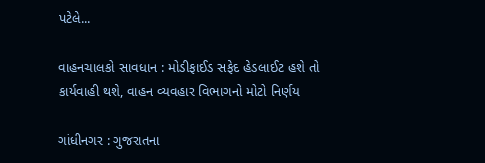પટેલે...

વાહનચાલકો સાવધાન : મોડીફાઈડ સફેદ હેડલાઈટ હશે તો કાર્યવાહી થશે, વાહન વ્યવહાર વિભાગનો મોટો નિર્ણય

ગાંધીનગર : ગુજરાતના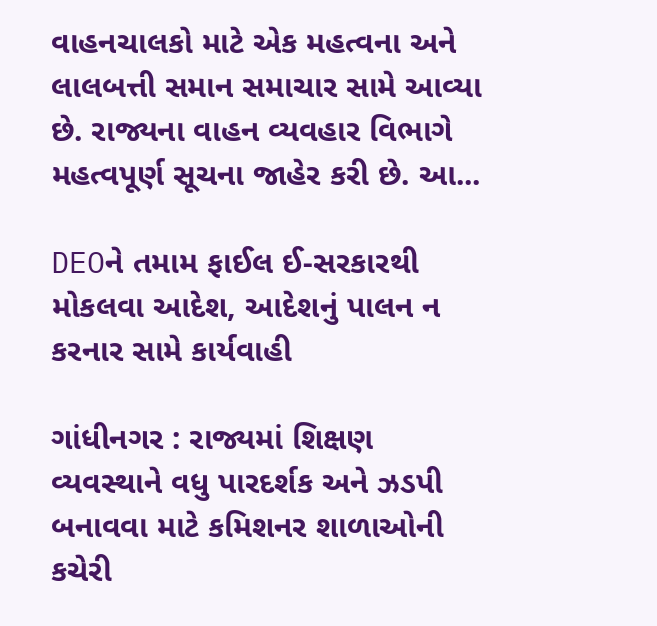વાહનચાલકો માટે એક મહત્વના અને લાલબત્તી સમાન સમાચાર સામે આવ્યા છે. રાજ્યના વાહન વ્યવહાર વિભાગે મહત્વપૂર્ણ સૂચના જાહેર કરી છે. આ...

DEOને તમામ ફાઈલ ઈ-સરકારથી મોકલવા આદેશ, આદેશનું પાલન ન કરનાર સામે કાર્યવાહી

ગાંધીનગર : રાજ્યમાં શિક્ષણ વ્યવસ્થાને વધુ પારદર્શક અને ઝડપી બનાવવા માટે કમિશનર શાળાઓની કચેરી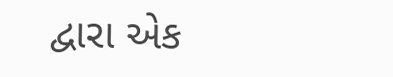દ્વારા એક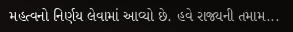મહત્વનો નિર્ણય લેવામાં આવ્યો છે. હવે રાજ્યની તમામ...